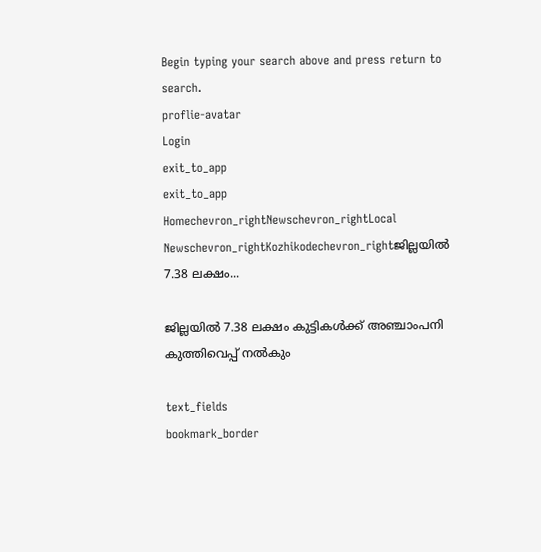Begin typing your search above and press return to search.
proflie-avatar
Login
exit_to_app
exit_to_app
Homechevron_rightNewschevron_rightLocal Newschevron_rightKozhikodechevron_rightജില്ലയിൽ 7.38 ലക്ഷം...

ജില്ലയിൽ 7.38 ലക്ഷം കുട്ടികൾക്ക് അഞ്ചാംപനി കുത്തിവെപ്പ് നൽകും

text_fields
bookmark_border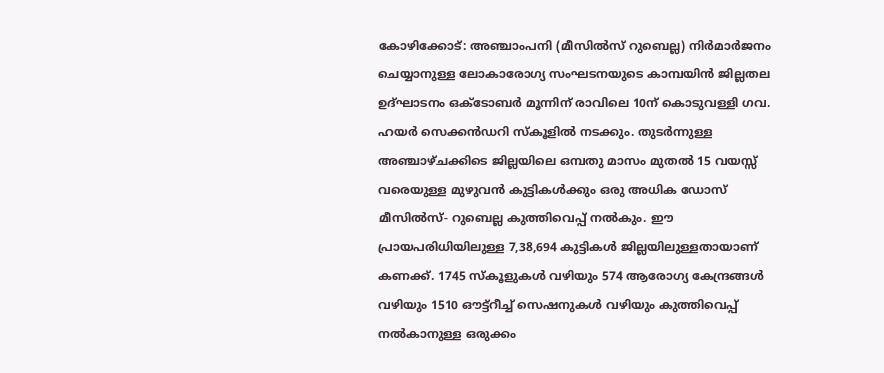കോഴിക്കോട്: അഞ്ചാംപനി (മീസിൽസ് റുബെല്ല) നിർമാർജനം ചെയ്യാനുള്ള ലോകാരോഗ്യ സംഘടനയുടെ കാമ്പയിൻ ജില്ലതല ഉദ്ഘാടനം ഒക്ടോബർ മൂന്നിന് രാവിലെ 10ന് കൊടുവള്ളി ഗവ. ഹയർ സെക്കൻഡറി സ്കൂളിൽ നടക്കും. തുടർന്നുള്ള അഞ്ചാഴ്ചക്കിടെ ജില്ലയിലെ ഒമ്പതു മാസം മുതൽ 15 വയസ്സ് വരെയുള്ള മുഴുവൻ കുട്ടികൾക്കും ഒരു അധിക ഡോസ് മീസിൽസ്- റുബെല്ല കുത്തിവെപ്പ് നൽകും. ഈ പ്രായപരിധിയിലുള്ള 7,38,694 കുട്ടികൾ ജില്ലയിലുള്ളതായാണ് കണക്ക്. 1745 സ്കൂളുകൾ വഴിയും 574 ആരോഗ്യ കേന്ദ്രങ്ങൾ വഴിയും 1510 ഔട്ട്റീച്ച് സെഷനുകൾ വഴിയും കുത്തിവെപ്പ് നൽകാനുള്ള ഒരുക്കം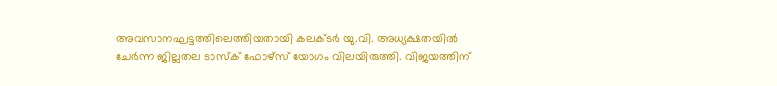അവസാനഘട്ടത്തിലെത്തിയതായി കലക്ടർ യു.വി. അധ്യക്ഷതയിൽ ചേർന്ന ജില്ലതല ടാസ്ക് ഫോഴ്സ് യോഗം വിലയിരുത്തി. വിജയത്തിന്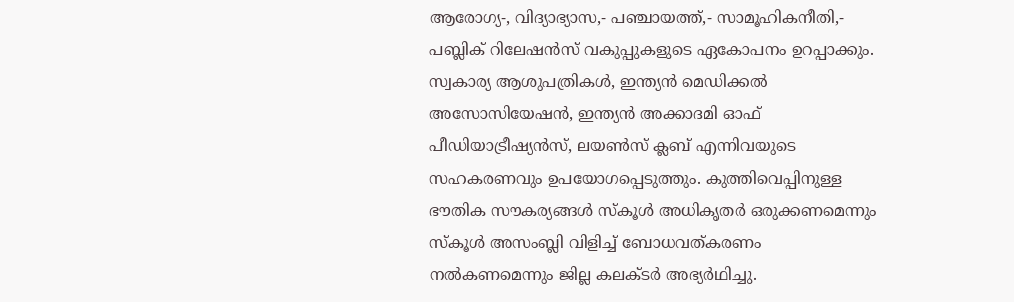ആരോഗ്യ-, വിദ്യാഭ്യാസ,- പഞ്ചായത്ത്,- സാമൂഹികനീതി,- പബ്ലിക് റിലേഷൻസ് വകുപ്പുകളുടെ ഏകോപനം ഉറപ്പാക്കും. സ്വകാര്യ ആശുപത്രികൾ, ഇന്ത്യൻ മെഡിക്കൽ അസോസിയേഷൻ, ഇന്ത്യൻ അക്കാദമി ഓഫ് പീഡിയാട്രീഷ്യൻസ്, ലയൺസ് ക്ലബ് എന്നിവയുടെ സഹകരണവും ഉപയോഗപ്പെടുത്തും. കുത്തിവെപ്പിനുള്ള ഭൗതിക സൗകര്യങ്ങൾ സ്കൂൾ അധികൃതർ ഒരുക്കണമെന്നും സ്കൂൾ അസംബ്ലി വിളിച്ച് ബോധവത്കരണം നൽകണമെന്നും ജില്ല കലക്ടർ അഭ്യർഥിച്ചു.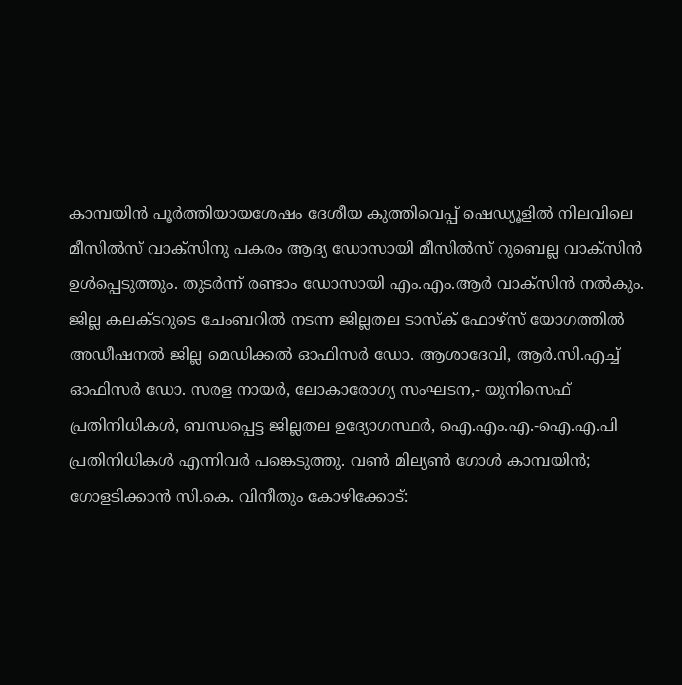കാമ്പയിൻ പൂർത്തിയായശേഷം ദേശീയ കുത്തിവെപ്പ് ഷെഡ്യൂളിൽ നിലവിലെ മീസിൽസ് വാക്സിനു പകരം ആദ്യ ഡോസായി മീസിൽസ് റുബെല്ല വാക്സിൻ ഉൾപ്പെടുത്തും. തുടർന്ന് രണ്ടാം ഡോസായി എം.എം.ആർ വാക്സിൻ നൽകും. ജില്ല കലക്ടറുടെ ചേംബറിൽ നടന്ന ജില്ലതല ടാസ്ക് ഫോഴ്സ് യോഗത്തിൽ അഡീഷനൽ ജില്ല മെഡിക്കൽ ഓഫിസർ ഡോ. ആശാദേവി, ആർ.സി.എച്ച് ഓഫിസർ ഡോ. സരള നായർ, ലോകാരോഗ്യ സംഘടന,- യുനിസെഫ് പ്രതിനിധികൾ, ബന്ധപ്പെട്ട ജില്ലതല ഉദ്യോഗസ്ഥർ, ഐ.എം.എ.-ഐ.എ.പി പ്രതിനിധികൾ എന്നിവർ പങ്കെടുത്തു. വൺ മില്യൺ ഗോൾ കാമ്പയിൻ; ഗോളടിക്കാൻ സി.കെ. വിനീതും കോഴിക്കോട്: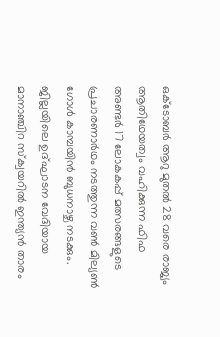ഒക്ടോബർ ആറു മുതൽ 28 വരെ രാജ്യം ആതിഥേയത്വം വഹിക്കുന്ന ഫിഫ അണ്ടർ 17 ലോകകപ്പ് മത്സരങ്ങളുടെ പ്രചാരണാർഥം നടത്തുന്ന വൺ മില്യൺ ഗോൾ കാമ്പയിൻ ബുധനാഴ്ച നടക്കും. ജില്ലയിലെ ഉദ്ഘാടന വേദിയായ മാനാഞ്ചിറ സ്ക്വയറിൽ ഇന്ത്യൻ താരം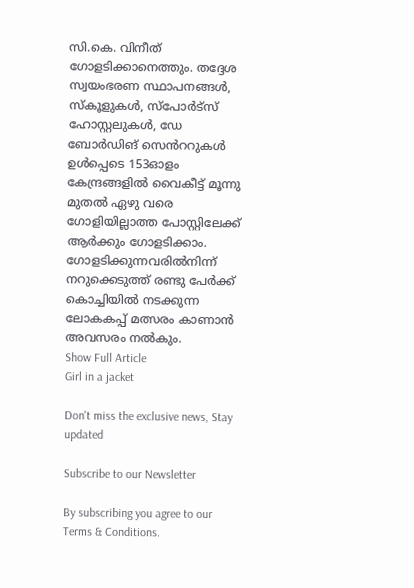സി.കെ. വിനീത് ഗോളടിക്കാനെത്തും. തദ്ദേശ സ്വയംഭരണ സ്ഥാപനങ്ങൾ, സ്കൂളുകൾ, സ്പോർട്സ് ഹോസ്റ്റലുകൾ, ഡേ ബോർഡിങ് സെൻററുകൾ ഉൾപ്പെടെ 153ഓളം കേന്ദ്രങ്ങളിൽ വൈകീട്ട് മൂന്നു മുതൽ ഏഴു വരെ ഗോളിയില്ലാത്ത പോസ്റ്റിലേക്ക് ആർക്കും ഗോളടിക്കാം. ഗോളടിക്കുന്നവരിൽനിന്ന് നറുക്കെടുത്ത് രണ്ടു പേർക്ക് കൊച്ചിയിൽ നടക്കുന്ന ലോകകപ്പ് മത്സരം കാണാൻ അവസരം നൽകും.
Show Full Article
Girl in a jacket

Don't miss the exclusive news, Stay updated

Subscribe to our Newsletter

By subscribing you agree to our Terms & Conditions.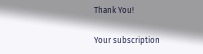Thank You!

Your subscription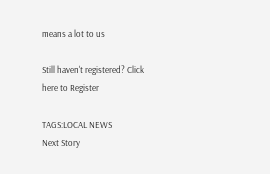means a lot to us

Still haven't registered? Click here to Register

TAGS:LOCAL NEWS
Next Story